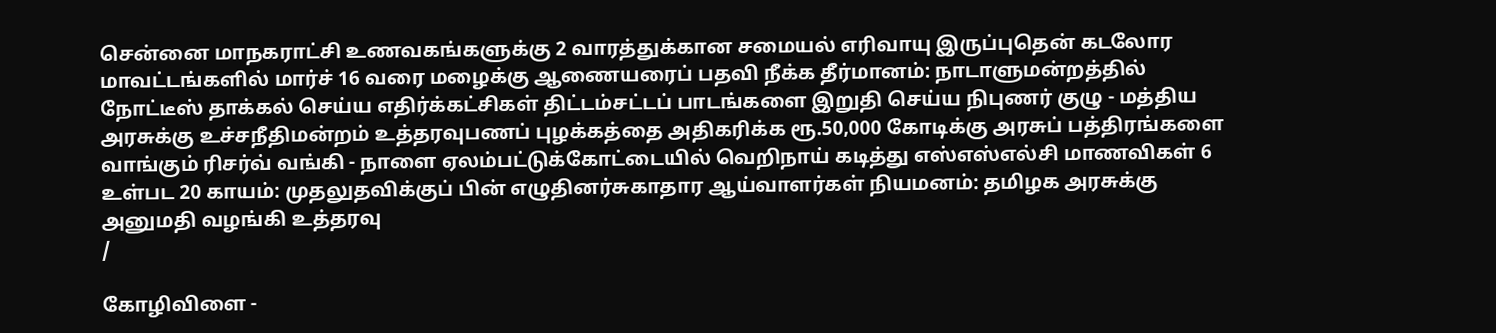சென்னை மாநகராட்சி உணவகங்களுக்கு 2 வாரத்துக்கான சமையல் எரிவாயு இருப்புதென் கடலோர மாவட்டங்களில் மார்ச் 16 வரை மழைக்கு ஆணையரைப் பதவி நீக்க தீர்மானம்: நாடாளுமன்றத்தில் நோட்டீஸ் தாக்கல் செய்ய எதிர்க்கட்சிகள் திட்டம்சட்டப் பாடங்களை இறுதி செய்ய நிபுணர் குழு - மத்திய அரசுக்கு உச்சநீதிமன்றம் உத்தரவுபணப் புழக்கத்தை அதிகரிக்க ரூ.50,000 கோடிக்கு அரசுப் பத்திரங்களை வாங்கும் ரிசர்வ் வங்கி - நாளை ஏலம்பட்டுக்கோட்டையில் வெறிநாய் கடித்து எஸ்எஸ்எல்சி மாணவிகள் 6 உள்பட 20 காயம்: முதலுதவிக்குப் பின் எழுதினர்சுகாதார ஆய்வாளர்கள் நியமனம்: தமிழக அரசுக்கு அனுமதி வழங்கி உத்தரவு
/

கோழிவிளை -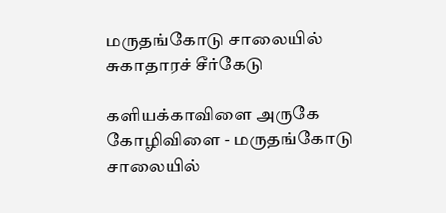மருதங்கோடு சாலையில் சுகாதாரச் சீர்கேடு

களியக்காவிளை அருகே கோழிவிளை - மருதங்கோடு சாலையில்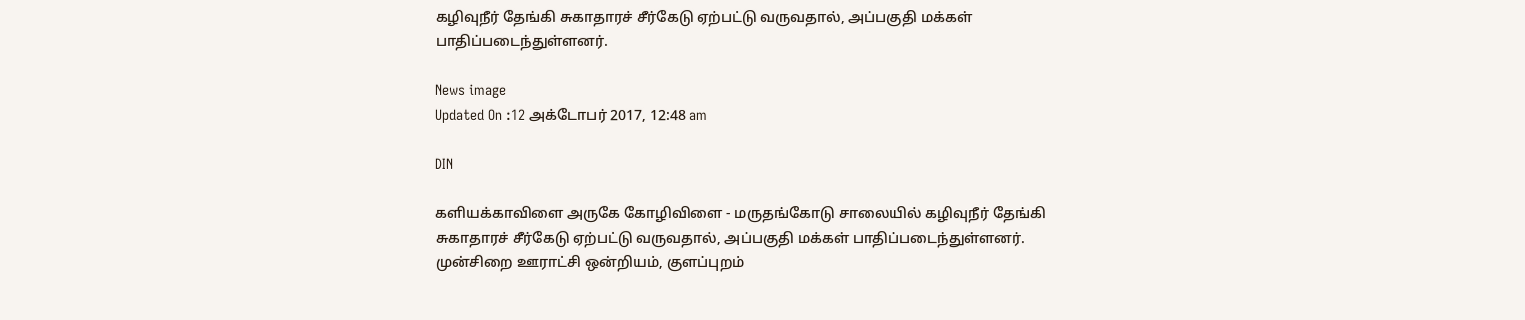கழிவுநீர் தேங்கி சுகாதாரச் சீர்கேடு ஏற்பட்டு வருவதால், அப்பகுதி மக்கள் பாதிப்படைந்துள்ளனர்.

News image
Updated On :12 அக்டோபர் 2017, 12:48 am

DIN

களியக்காவிளை அருகே கோழிவிளை - மருதங்கோடு சாலையில் கழிவுநீர் தேங்கி சுகாதாரச் சீர்கேடு ஏற்பட்டு வருவதால், அப்பகுதி மக்கள் பாதிப்படைந்துள்ளனர்.
முன்சிறை ஊராட்சி ஒன்றியம், குளப்புறம்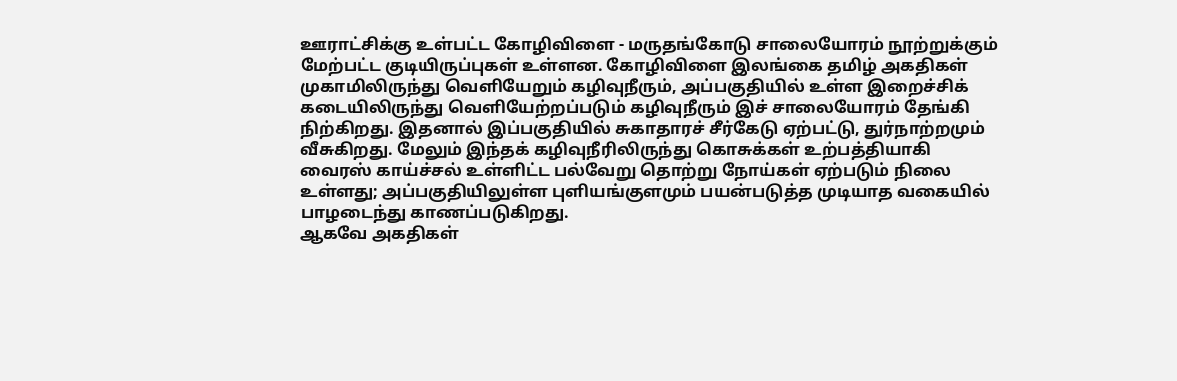ஊராட்சிக்கு உள்பட்ட கோழிவிளை - மருதங்கோடு சாலையோரம் நூற்றுக்கும் மேற்பட்ட குடியிருப்புகள் உள்ளன. கோழிவிளை இலங்கை தமிழ் அகதிகள் முகாமிலிருந்து வெளியேறும் கழிவுநீரும், அப்பகுதியில் உள்ள இறைச்சிக் கடையிலிருந்து வெளியேற்றப்படும் கழிவுநீரும் இச் சாலையோரம் தேங்கி நிற்கிறது. இதனால் இப்பகுதியில் சுகாதாரச் சீர்கேடு ஏற்பட்டு, துர்நாற்றமும் வீசுகிறது. மேலும் இந்தக் கழிவுநீரிலிருந்து கொசுக்கள் உற்பத்தியாகி வைரஸ் காய்ச்சல் உள்ளிட்ட பல்வேறு தொற்று நோய்கள் ஏற்படும் நிலை உள்ளது; அப்பகுதியிலுள்ள புளியங்குளமும் பயன்படுத்த முடியாத வகையில் பாழடைந்து காணப்படுகிறது.
ஆகவே அகதிகள்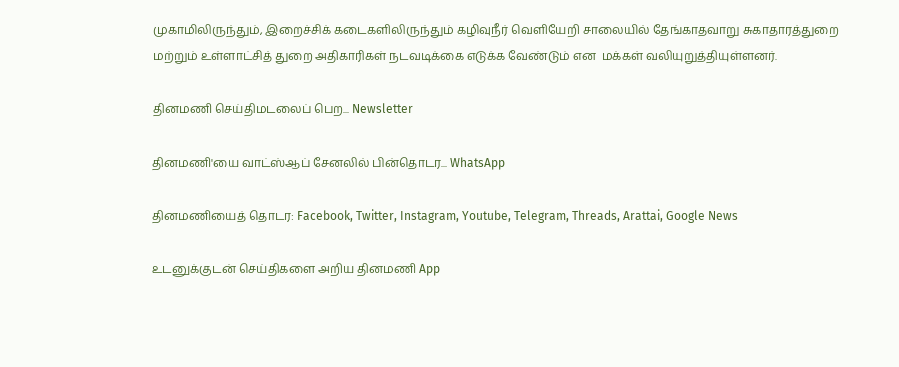முகாமிலிருந்தும், இறைச்சிக் கடைகளிலிருந்தும் கழிவுநீர் வெளியேறி சாலையில் தேங்காதவாறு சுகாதாரத்துறை மற்றும் உள்ளாட்சித் துறை அதிகாரிகள் நடவடிக்கை எடுக்க வேண்டும் என  மக்கள் வலியுறுத்தியுள்ளனர்.

தினமணி செய்திமடலைப் பெற... Newsletter

தினமணி'யை வாட்ஸ்ஆப் சேனலில் பின்தொடர... WhatsApp

தினமணியைத் தொடர: Facebook, Twitter, Instagram, Youtube, Telegram, Threads, Arattai, Google News

உடனுக்குடன் செய்திகளை அறிய தினமணி App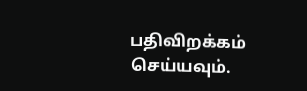பதிவிறக்கம் செய்யவும்.